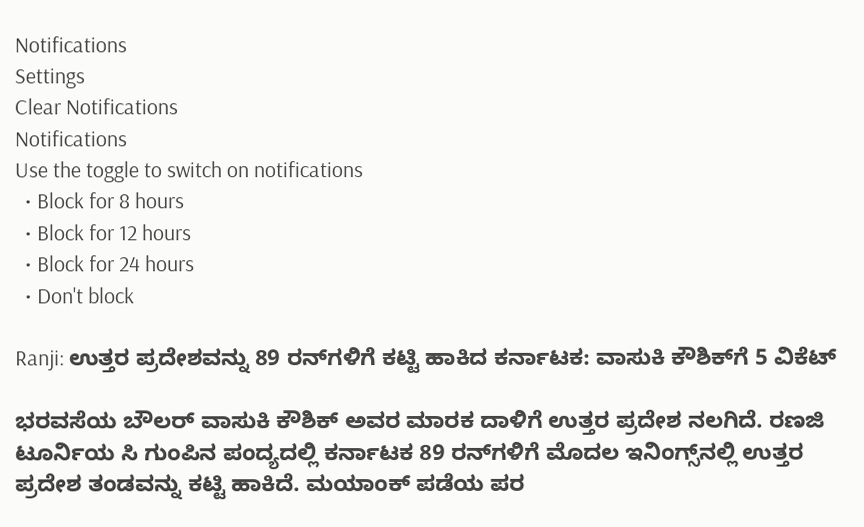Notifications
Settings
Clear Notifications
Notifications
Use the toggle to switch on notifications
  • Block for 8 hours
  • Block for 12 hours
  • Block for 24 hours
  • Don't block

Ranji: ಉತ್ತರ ಪ್ರದೇಶವನ್ನು 89 ರನ್‌ಗಳಿಗೆ ಕಟ್ಟಿ ಹಾಕಿದ ಕರ್ನಾಟಕ: ವಾಸುಕಿ ಕೌಶಿಕ್‌ಗೆ 5 ವಿಕೆಟ್‌

ಭರವಸೆಯ ಬೌಲರ್‌ ವಾಸುಕಿ ಕೌಶಿಕ್‌ ಅವರ ಮಾರಕ ದಾಳಿಗೆ ಉತ್ತರ ಪ್ರದೇಶ ನಲಗಿದೆ. ರಣಜಿ ಟೂರ್ನಿಯ ಸಿ ಗುಂಪಿನ ಪಂದ್ಯದಲ್ಲಿ ಕರ್ನಾಟಕ 89 ರನ್‌ಗಳಿಗೆ ಮೊದಲ ಇನಿಂಗ್ಸ್‌ನಲ್ಲಿ ಉತ್ತರ ಪ್ರದೇಶ ತಂಡವನ್ನು ಕಟ್ಟಿ ಹಾಕಿದೆ. ಮಯಾಂಕ್‌ ಪಡೆಯ ಪರ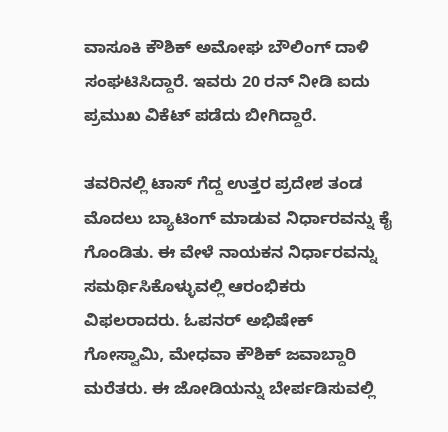ವಾಸೂಕಿ ಕೌಶಿಕ್‌ ಅಮೋಘ ಬೌಲಿಂಗ್ ದಾಳಿ ಸಂಘಟಿಸಿದ್ದಾರೆ. ಇವರು 20 ರನ್‌ ನೀಡಿ ಐದು ಪ್ರಮುಖ ವಿಕೆಟ್‌ ಪಡೆದು ಬೀಗಿದ್ದಾರೆ.

ತವರಿನಲ್ಲಿ ಟಾಸ್‌ ಗೆದ್ದ ಉತ್ತರ ಪ್ರದೇಶ ತಂಡ ಮೊದಲು ಬ್ಯಾಟಿಂಗ್ ಮಾಡುವ ನಿರ್ಧಾರವನ್ನು ಕೈ ಗೊಂಡಿತು. ಈ ವೇಳೆ ನಾಯಕನ ನಿರ್ಧಾರವನ್ನು ಸಮರ್ಥಿಸಿಕೊಳ್ಳುವಲ್ಲಿ ಆರಂಭಿಕರು ವಿಫಲರಾದರು. ಓಪನರ್‌ ಅಭಿಷೇಕ್‌ ಗೋಸ್ವಾಮಿ, ಮೇಧವಾ ಕೌಶಿಕ್‌ ಜವಾಬ್ದಾರಿ ಮರೆತರು. ಈ ಜೋಡಿಯನ್ನು ಬೇರ್ಪಡಿಸುವಲ್ಲಿ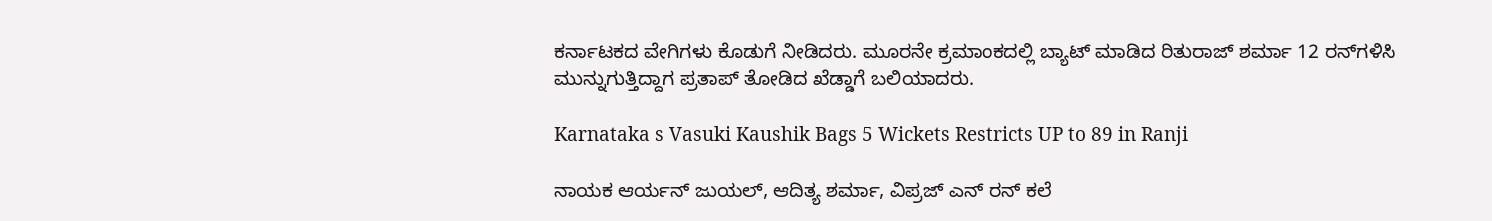ಕರ್ನಾಟಕದ ವೇಗಿಗಳು ಕೊಡುಗೆ ನೀಡಿದರು. ಮೂರನೇ ಕ್ರಮಾಂಕದಲ್ಲಿ ಬ್ಯಾಟ್ ಮಾಡಿದ ರಿತುರಾಜ್‌ ಶರ್ಮಾ 12 ರನ್‌ಗಳಿಸಿ ಮುನ್ನುಗುತ್ತಿದ್ದಾಗ ಪ್ರತಾಪ್ ತೋಡಿದ ಖೆಡ್ಡಾಗೆ ಬಲಿಯಾದರು.

Karnataka s Vasuki Kaushik Bags 5 Wickets Restricts UP to 89 in Ranji

ನಾಯಕ ಆರ್ಯನ್‌ ಜುಯಲ್‌, ಆದಿತ್ಯ ಶರ್ಮಾ, ವಿಪ್ರಜ್‌ ಎನ್‌ ರನ್‌ ಕಲೆ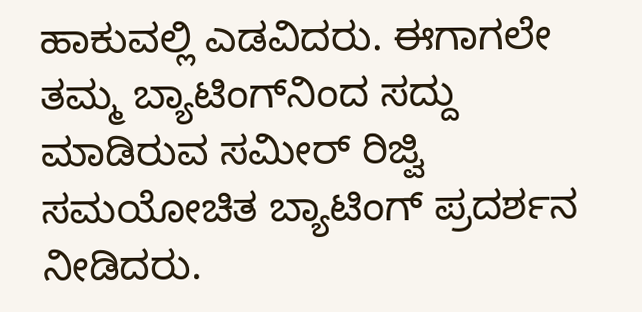ಹಾಕುವಲ್ಲಿ ಎಡವಿದರು. ಈಗಾಗಲೇ ತಮ್ಮ ಬ್ಯಾಟಿಂಗ್‌ನಿಂದ ಸದ್ದು ಮಾಡಿರುವ ಸಮೀರ್‌ ರಿಜ್ವಿ ಸಮಯೋಚಿತ ಬ್ಯಾಟಿಂಗ್ ಪ್ರದರ್ಶನ ನೀಡಿದರು.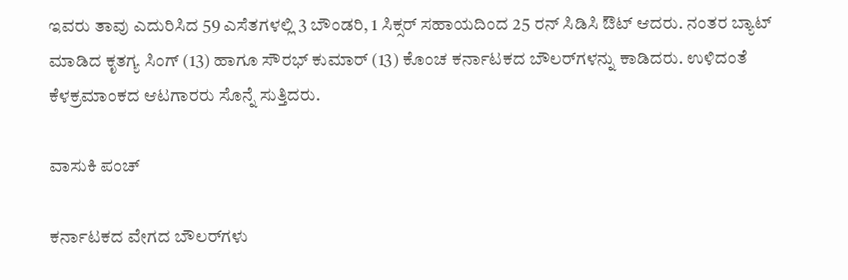ಇವರು ತಾವು ಎದುರಿಸಿದ 59 ಎಸೆತಗಳಲ್ಲಿ 3 ಬೌಂಡರಿ, 1 ಸಿಕ್ಸರ್ ಸಹಾಯದಿಂದ 25 ರನ್‌ ಸಿಡಿಸಿ ಔಟ್ ಆದರು. ನಂತರ ಬ್ಯಾಟ್ ಮಾಡಿದ ಕೃತಗ್ಯ ಸಿಂಗ್‌ (13) ಹಾಗೂ ಸೌರಭ್ ಕುಮಾರ್ (13) ಕೊಂಚ ಕರ್ನಾಟಕದ ಬೌಲರ್‌ಗಳನ್ನು ಕಾಡಿದರು. ಉಳಿದಂತೆ ಕೆಳಕ್ರಮಾಂಕದ ಆಟಗಾರರು ಸೊನ್ನೆ ಸುತ್ತಿದರು.

ವಾಸುಕಿ ಪಂಚ್

ಕರ್ನಾಟಕದ ವೇಗದ ಬೌಲರ್‌ಗಳು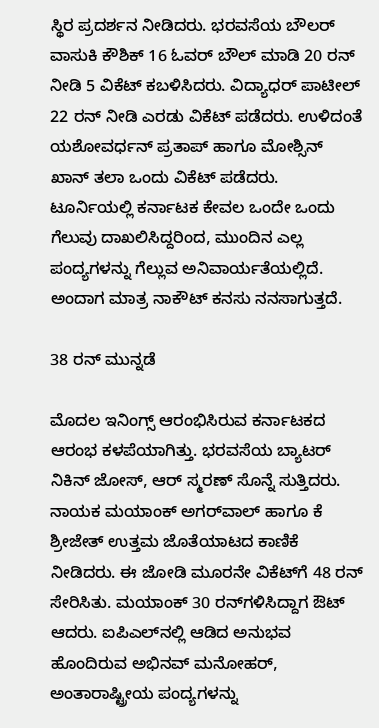ಸ್ಥಿರ ಪ್ರದರ್ಶನ ನೀಡಿದರು. ಭರವಸೆಯ ಬೌಲರ್‌ ವಾಸುಕಿ ಕೌಶಿಕ್ 16 ಓವರ್ ಬೌಲ್ ಮಾಡಿ 20 ರನ್‌ ನೀಡಿ 5 ವಿಕೆಟ್‌ ಕಬಳಿಸಿದರು. ವಿದ್ಯಾಧರ್ ಪಾಟೀಲ್ 22 ರನ್‌ ನೀಡಿ ಎರಡು ವಿಕೆಟ್ ಪಡೆದರು. ಉಳಿದಂತೆ ಯಶೋವರ್ಧನ್ ಪ್ರತಾಪ್‌ ಹಾಗೂ ಮೋಶ್ಸಿನ್ ಖಾನ್‌ ತಲಾ ಒಂದು ವಿಕೆಟ್‌ ಪಡೆದರು. ಟೂರ್ನಿಯಲ್ಲಿ ಕರ್ನಾಟಕ ಕೇವಲ ಒಂದೇ ಒಂದು ಗೆಲುವು ದಾಖಲಿಸಿದ್ದರಿಂದ, ಮುಂದಿನ ಎಲ್ಲ ಪಂದ್ಯಗಳನ್ನು ಗೆಲ್ಲುವ ಅನಿವಾರ್ಯತೆಯಲ್ಲಿದೆ. ಅಂದಾಗ ಮಾತ್ರ ನಾಕೌಟ್ ಕನಸು ನನಸಾಗುತ್ತದೆ.

38 ರನ್‌ ಮುನ್ನಡೆ

ಮೊದಲ ಇನಿಂಗ್ಸ್ ಆರಂಭಿಸಿರುವ ಕರ್ನಾಟಕದ ಆರಂಭ ಕಳಪೆಯಾಗಿತ್ತು. ಭರವಸೆಯ ಬ್ಯಾಟರ್‌ ನಿಕಿನ್ ಜೋಸ್, ಆರ್‌ ಸ್ಮರಣ್‌ ಸೊನ್ನೆ ಸುತ್ತಿದರು. ನಾಯಕ ಮಯಾಂಕ್ ಅಗರ್‌ವಾಲ್‌ ಹಾಗೂ ಕೆ ಶ್ರೀಜೇತ್ ಉತ್ತಮ ಜೊತೆಯಾಟದ ಕಾಣಿಕೆ ನೀಡಿದರು. ಈ ಜೋಡಿ ಮೂರನೇ ವಿಕೆಟ್‌ಗೆ 48 ರನ್‌ ಸೇರಿಸಿತು. ಮಯಾಂಕ್‌ 30 ರನ್‌ಗಳಿಸಿದ್ದಾಗ ಔಟ್ ಆದರು. ಐಪಿಎಲ್‌ನಲ್ಲಿ ಆಡಿದ ಅನುಭವ ಹೊಂದಿರುವ ಅಭಿನವ್ ಮನೋಹರ್, ಅಂತಾರಾಷ್ಟ್ರೀಯ ಪಂದ್ಯಗಳನ್ನು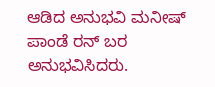ಆಡಿದ ಅನುಭವಿ ಮನೀಷ್ ಪಾಂಡೆ ರನ್ ಬರ ಅನುಭವಿಸಿದರು.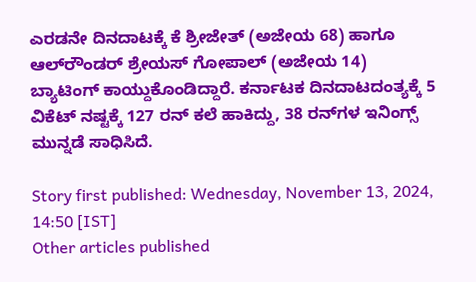ಎರಡನೇ ದಿನದಾಟಕ್ಕೆ ಕೆ ಶ್ರೀಜೇತ್ (ಅಜೇಯ 68) ಹಾಗೂ ಆಲ್‌ರೌಂಡರ್‌ ಶ್ರೇಯಸ್ ಗೋಪಾಲ್‌ (ಅಜೇಯ 14) ಬ್ಯಾಟಿಂಗ್ ಕಾಯ್ದುಕೊಂಡಿದ್ದಾರೆ. ಕರ್ನಾಟಕ ದಿನದಾಟದಂತ್ಯಕ್ಕೆ 5 ವಿಕೆಟ್‌ ನಷ್ಟಕ್ಕೆ 127 ರನ್‌ ಕಲೆ ಹಾಕಿದ್ದು, 38 ರನ್‌ಗಳ ಇನಿಂಗ್ಸ್ ಮುನ್ನಡೆ ಸಾಧಿಸಿದೆ.

Story first published: Wednesday, November 13, 2024, 14:50 [IST]
Other articles published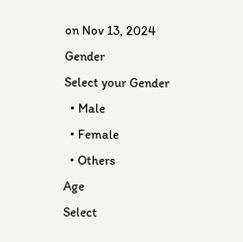on Nov 13, 2024
Gender
Select your Gender
  • Male
  • Female
  • Others
Age
Select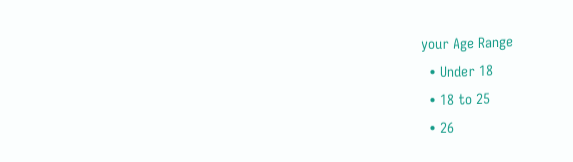your Age Range
  • Under 18
  • 18 to 25
  • 26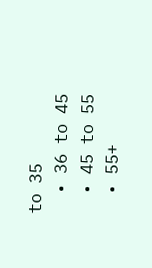to 35
  • 36 to 45
  • 45 to 55
  • 55+